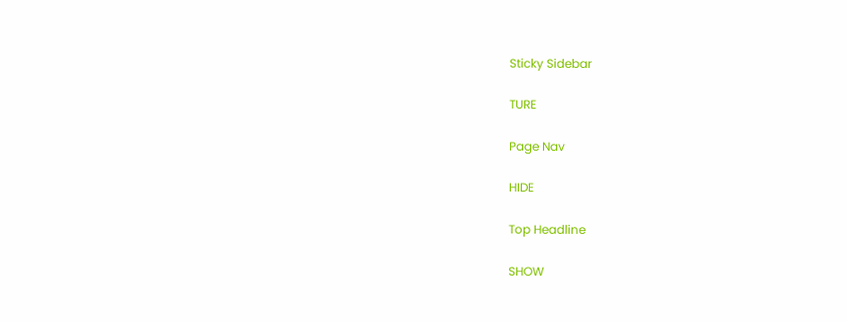Sticky Sidebar

TURE

Page Nav

HIDE

Top Headline

SHOW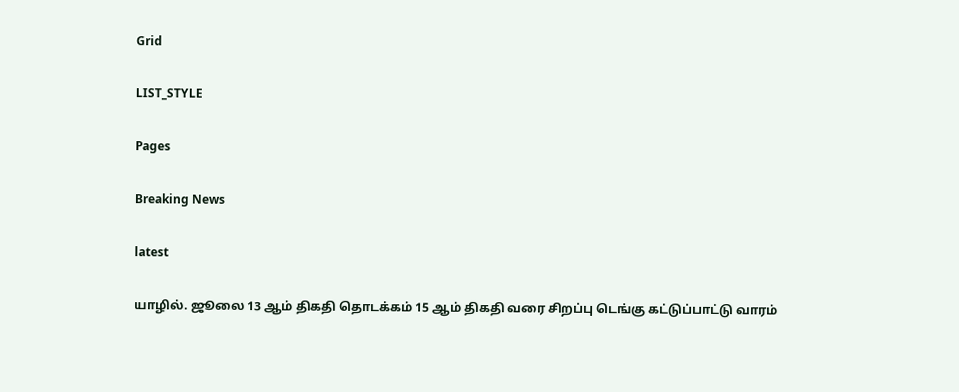Grid

LIST_STYLE

Pages

Breaking News

latest

யாழில். ஜூலை 13 ஆம் திகதி தொடக்கம் 15 ஆம் திகதி வரை சிறப்பு டெங்கு கட்டுப்பாட்டு வாரம்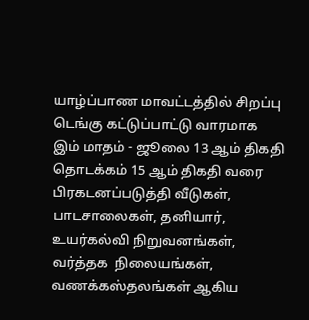யாழ்ப்பாண மாவட்டத்தில் சிறப்பு டெங்கு கட்டுப்பாட்டு வாரமாக  இம் மாதம் - ஜூலை 13 ஆம் திகதி தொடக்கம் 15 ஆம் திகதி வரை பிரகடனப்படுத்தி வீடுகள், பாடசாலைகள், தனியார், உயர்கல்வி நிறுவனங்கள், வர்த்தக  நிலையங்கள், வணக்கஸ்தலங்கள் ஆகிய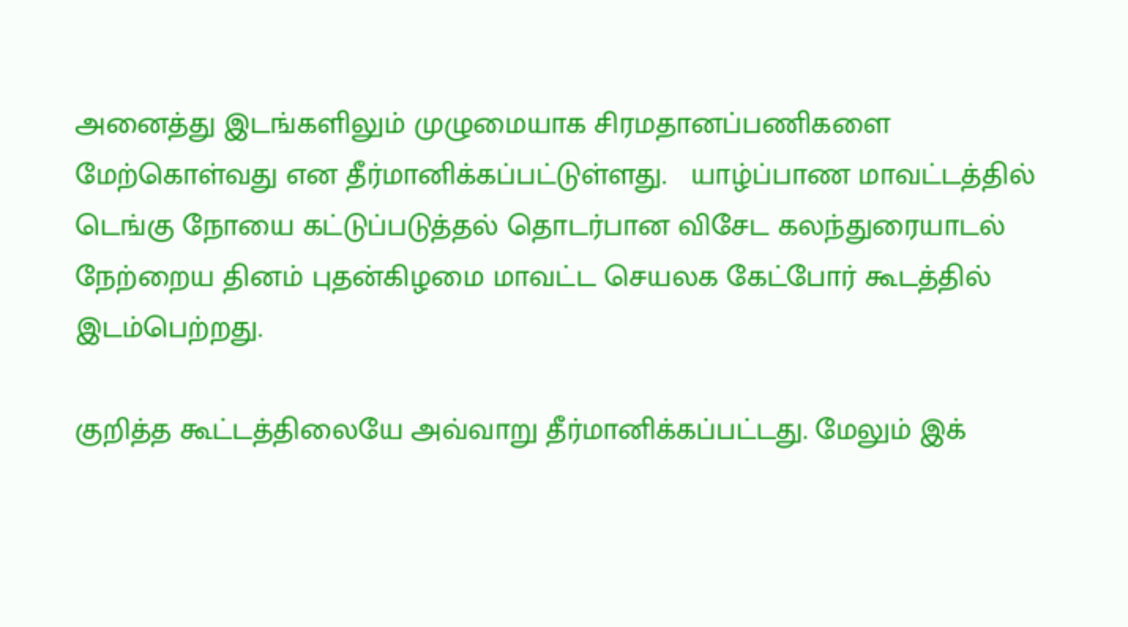அனைத்து இடங்களிலும் முழுமையாக சிரமதானப்பணிகளை மேற்கொள்வது என தீர்மானிக்கப்பட்டுள்ளது.   யாழ்ப்பாண மாவட்டத்தில் டெங்கு நோயை கட்டுப்படுத்தல் தொடர்பான விசேட கலந்துரையாடல் நேற்றைய தினம் புதன்கிழமை மாவட்ட செயலக கேட்போர் கூடத்தில் இடம்பெற்றது.

குறித்த கூட்டத்திலையே அவ்வாறு தீர்மானிக்கப்பட்டது. மேலும் இக்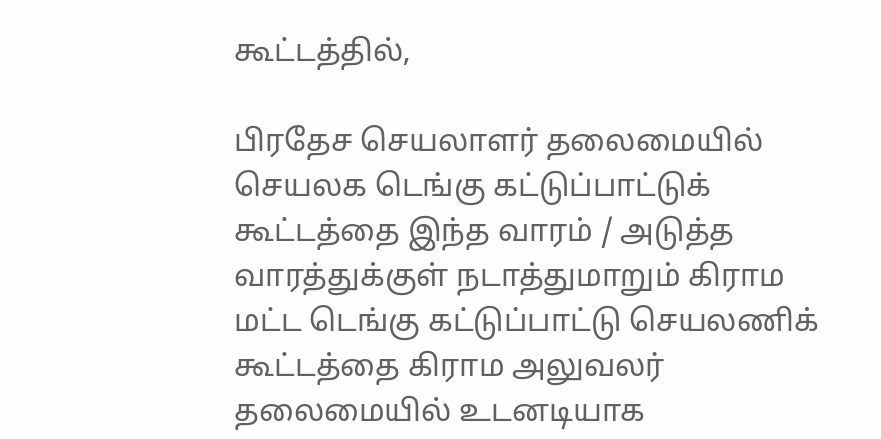கூட்டத்தில்,

பிரதேச செயலாளர் தலைமையில் செயலக டெங்கு கட்டுப்பாட்டுக் கூட்டத்தை இந்த வாரம் / அடுத்த வாரத்துக்குள் நடாத்துமாறும் கிராம மட்ட டெங்கு கட்டுப்பாட்டு செயலணிக் கூட்டத்தை கிராம அலுவலர் தலைமையில் உடனடியாக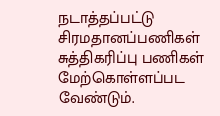நடாத்தப்பட்டு சிரமதானப்பணிகள் சுத்திகரிப்பு பணிகள் மேற்கொள்ளப்பட வேண்டும்.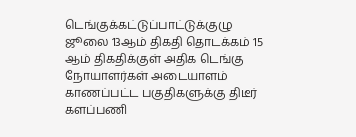டெங்குக்கட்டுப்பாட்டுக்குழு  ஜூலை 13ஆம் திகதி தொடக்கம் 15 ஆம் திகதிக்குள் அதிக டெங்கு நோயாளர்கள் அடையாளம் காணப்பட்ட பகுதிகளுக்கு திடீர் களப்பணி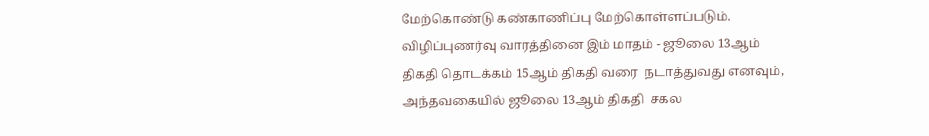மேற்கொண்டு கண்காணிப்பு மேற்கொள்ளப்படும். விழிப்புணர்வு வாரத்தினை இம் மாதம் - ஜூலை 13ஆம் திகதி தொடக்கம் 15ஆம் திகதி வரை  நடாத்துவது எனவும், அந்தவகையில் ஜூலை 13ஆம் திகதி  சகல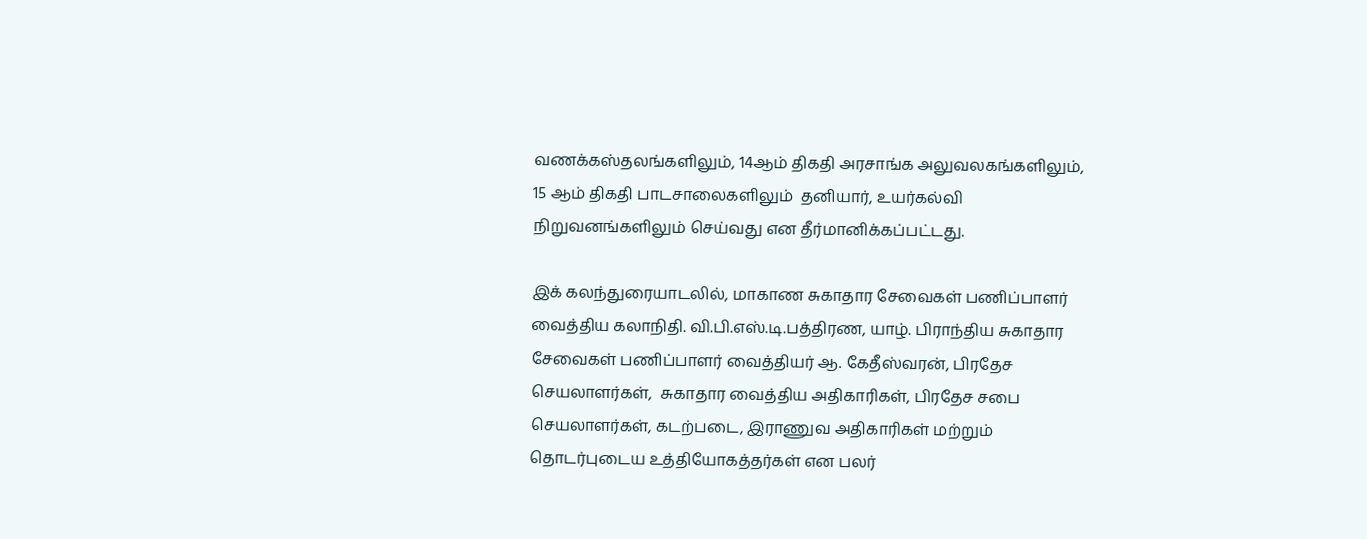வணக்கஸ்தலங்களிலும், 14ஆம் திகதி அரசாங்க அலுவலகங்களிலும்,  15 ஆம் திகதி பாடசாலைகளிலும்  தனியார், உயர்கல்வி நிறுவனங்களிலும் செய்வது என தீர்மானிக்கப்பட்டது.

இக் கலந்துரையாடலில், மாகாண சுகாதார சேவைகள் பணிப்பாளர் வைத்திய கலாநிதி. வி.பி.எஸ்.டி.பத்திரண, யாழ். பிராந்திய சுகாதார சேவைகள் பணிப்பாளர் வைத்தியர் ஆ. கேதீஸ்வரன், பிரதேச செயலாளர்கள்,  சுகாதார வைத்திய அதிகாரிகள், பிரதேச சபை செயலாளர்கள், கடற்படை, இராணுவ அதிகாரிகள் மற்றும் தொடர்புடைய உத்தியோகத்தர்கள் என பலர்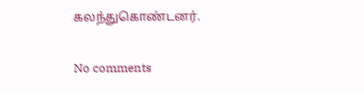கலந்துகொண்டனர்.

No comments